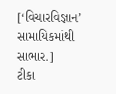[‘વિચારવિજ્ઞાન’ સામાયિકમાંથી સાભાર.]
ટીકા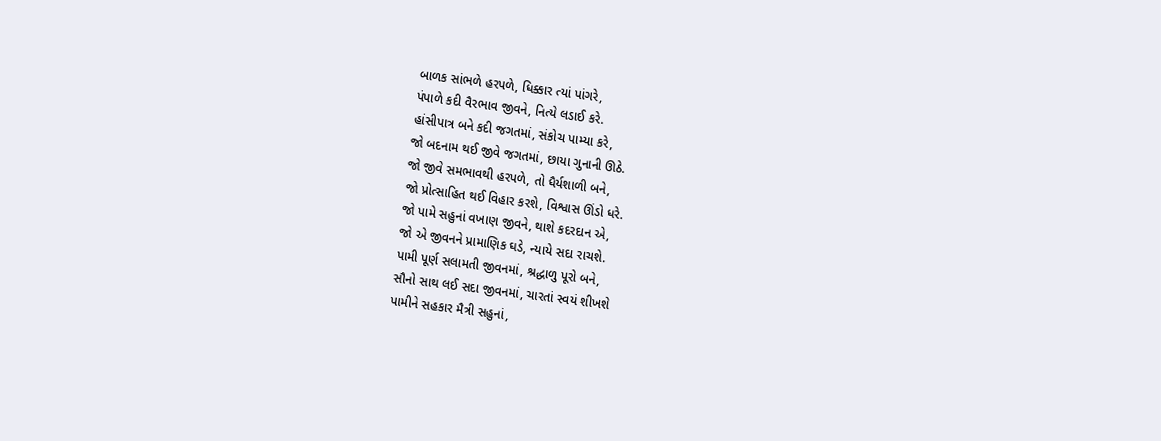બાળક સાંભળે હરપળે, ધિક્કાર ત્યાં પાંગરે,
પંપાળે કદી વૈરભાવ જીવને, નિત્યે લડાઈ કરે.
હાંસીપાત્ર બને કદી જગતમાં, સંકોચ પામ્યા કરે,
જો બદનામ થઈ જીવે જગતમાં, છાયા ગુનાની ઊઠે.
જો જીવે સમભાવથી હરપળે, તો ધૈર્યશાળી બને,
જો પ્રોત્સાહિત થઈ વિહાર કરશે, વિશ્વાસ ઊંડો ધરે.
જો પામે સહુનાં વખાણ જીવને, થાશે કદરદાન એ,
જો એ જીવનને પ્રામાણિક ઘડે, ન્યાયે સદા રાચશે.
પામી પૂર્ણ સલામતી જીવનમાં, શ્રદ્ધાળુ પૂરો બને,
સૌનો સાથ લઈ સદા જીવનમાં, ચારતાં સ્વયં શીખશે
પામીને સહકાર મૈત્રી સહુનાં,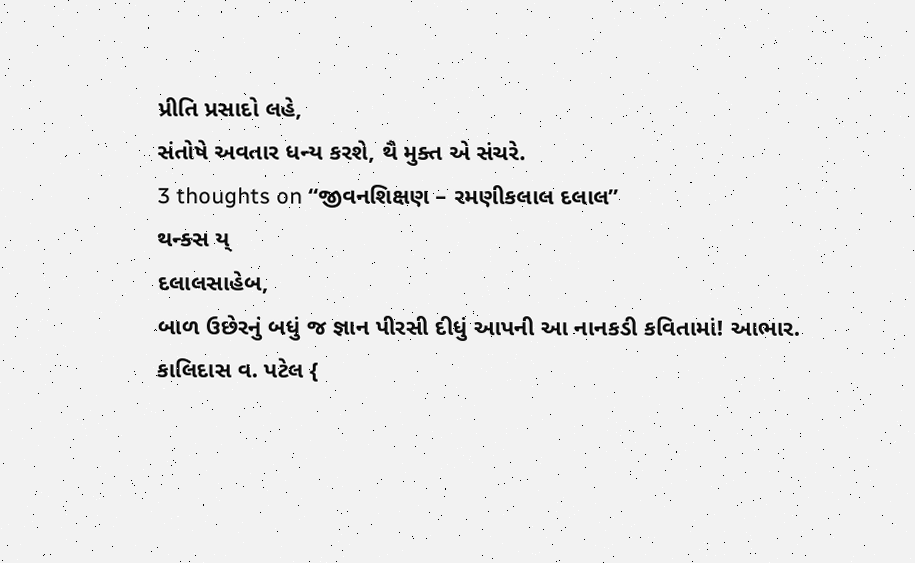પ્રીતિ પ્રસાદો લહે,
સંતોષે અવતાર ધન્ય કરશે, થૈ મુક્ત એ સંચરે.
3 thoughts on “જીવનશિક્ષણ – રમણીકલાલ દલાલ”
થન્ક્સ ય્
દલાલસાહેબ,
બાળ ઉછેરનું બધું જ જ્ઞાન પીરસી દીધું આપની આ નાનકડી કવિતામાં! આભાર.
કાલિદાસ વ. પટેલ {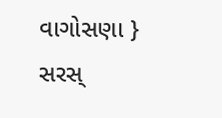વાગોસણા }
સરસ્